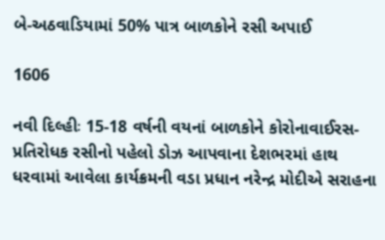બે-અઠવાડિયામાં 50% પાત્ર બાળકોને રસી અપાઈ

1606

નવી દિલ્હીઃ 15-18 વર્ષની વયનાં બાળકોને કોરોનાવાઈરસ-પ્રતિરોધક રસીનો પહેલો ડોઝ આપવાના દેશભરમાં હાથ ધરવામાં આવેલા કાર્યક્રમની વડા પ્રધાન નરેન્દ્ર મોદીએ સરાહના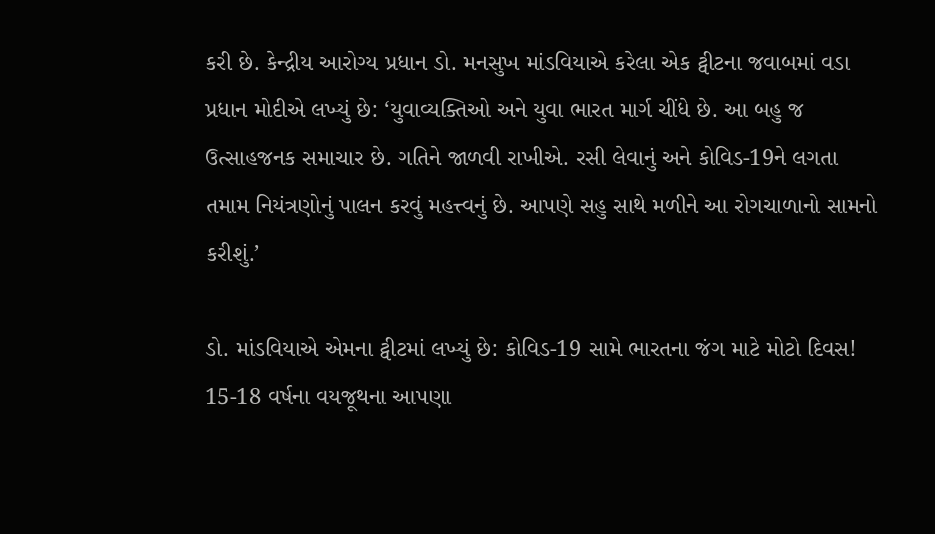કરી છે. કેન્દ્રીય આરોગ્ય પ્રધાન ડો. મનસુખ માંડવિયાએ કરેલા એક ટ્વીટના જવાબમાં વડા પ્રધાન મોદીએ લખ્યું છે: ‘યુવાવ્યક્તિઓ અને યુવા ભારત માર્ગ ચીંધે છે. આ બહુ જ ઉત્સાહજનક સમાચાર છે. ગતિને જાળવી રાખીએ. રસી લેવાનું અને કોવિડ-19ને લગતા તમામ નિયંત્રણોનું પાલન કરવું મહત્ત્વનું છે. આપણે સહુ સાથે મળીને આ રોગચાળાનો સામનો કરીશું.’

ડો. માંડવિયાએ એમના ટ્વીટમાં લખ્યું છે: કોવિડ-19 સામે ભારતના જંગ માટે મોટો દિવસ! 15-18 વર્ષના વયજૂથના આપણા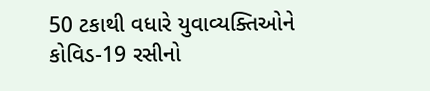50 ટકાથી વધારે યુવાવ્યક્તિઓને કોવિડ-19 રસીનો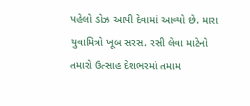પહેલો ડોઝ આપી દેવામાં આવ્યો છે. મારા યુવામિત્રો ખૂબ સરસ. રસી લેવા માટેનો તમારો ઉત્સાહ દેશભરમાં તમામ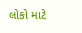લોકો માટે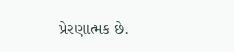પ્રેરણાત્મક છે.